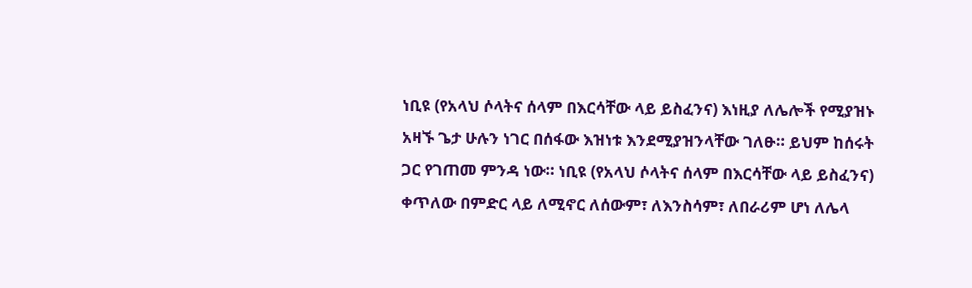ነቢዩ (የአላህ ሶላትና ሰላም በእርሳቸው ላይ ይስፈንና) እነዚያ ለሌሎች የሚያዝኑ አዛኙ ጌታ ሁሉን ነገር በሰፋው እዝነቱ እንደሚያዝንላቸው ገለፁ። ይህም ከሰሩት ጋር የገጠመ ምንዳ ነው። ነቢዩ (የአላህ ሶላትና ሰላም በእርሳቸው ላይ ይስፈንና) ቀጥለው በምድር ላይ ለሚኖር ለሰውም፣ ለእንስሳም፣ ለበራሪም ሆነ ለሌላ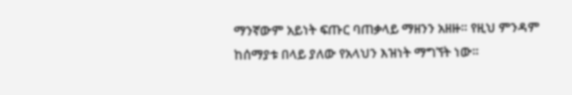ማንኛውም አይነት ፍጡር ባጠቃላይ ማዘንን አዘዙ። የዚህ ምንዳም ከሰማያቱ በላይ ያለው የአላህን እዝነት ማግኘት ነው።